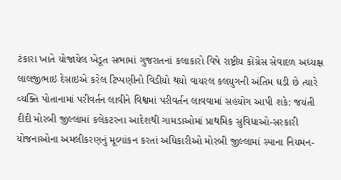ટંકારા ખાતે યોજાયેલ ખેડૂત સભામાં ગુજરાતનાં કલાકારો વિષે રાષ્ટ્રીય કોંગ્રેસ સેવાદળ અધ્યક્ષ લાલજીભાઇ દેસાઇએ કરેલ ટિપ્પણીનો વિડીયો થયો વાયરલ કલયુગની અંતિમ ઘડી છે ત્યારે વ્યક્તિ પોતાનામાં પરીવર્તન લાવીને વિશ્વમાં પરીવર્તન લાવવામાં સહયોગ આપી શકે: જયંતી દીદી મોરબી જીલ્લામાં કલેકટરના આદેશથી ગામડાઓમાં પ્રાથમિક સુવિધાઓ-સરકારી યોજનાઓના અમલીકરણનું મૂલ્યાંકન કરતાં અધિકારીઓ મોરબી જીલ્લામાં સ્પાના નિયમન-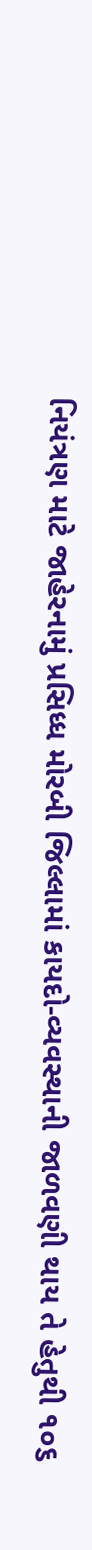નિયંત્રણ માટે જાહેરનામું પ્રસિધ્ધ મોરબી જિલ્લામાં કાયદો-વ્યવસ્થાની જાળવણી થાય તે હેતુથી ૧૦૬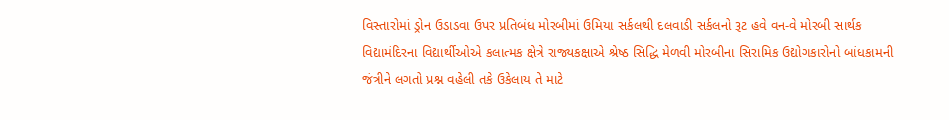વિસ્તારોમાં ડ્રોન ઉડાડવા ઉપર પ્રતિબંધ મોરબીમાં ઉમિયા સર્કલથી દલવાડી સર્કલનો રૂટ હવે વન-વે મોરબી સાર્થક વિદ્યામંદિરના વિદ્યાર્થીઓએ કલાત્મક ક્ષેત્રે રાજ્યકક્ષાએ શ્રેષ્ઠ સિદ્ધિ મેળવી મોરબીના સિરામિક ઉદ્યોગકારોનો બાંધકામની જંત્રીને લગતો પ્રશ્ન વહેલી તકે ઉકેલાય તે માટે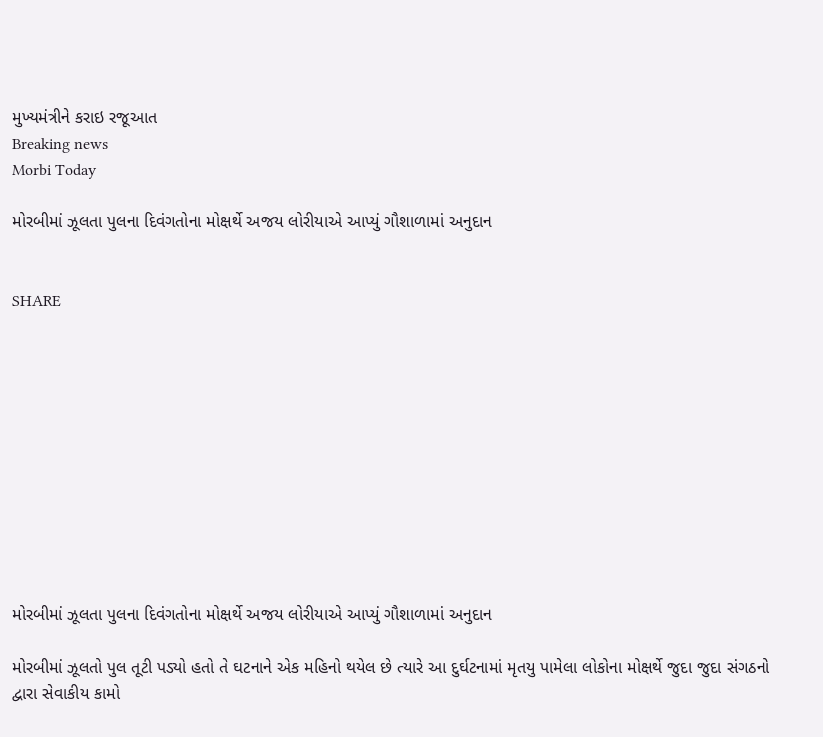મુખ્યમંત્રીને કરાઇ રજૂઆત
Breaking news
Morbi Today

મોરબીમાં ઝૂલતા પુલના દિવંગતોના મોક્ષર્થે અજય લોરીયાએ આપ્યું ગૌશાળામાં અનુદાન


SHARE











મોરબીમાં ઝૂલતા પુલના દિવંગતોના મોક્ષર્થે અજય લોરીયાએ આપ્યું ગૌશાળામાં અનુદાન

મોરબીમાં ઝૂલતો પુલ તૂટી પડ્યો હતો તે ઘટનાને એક મહિનો થયેલ છે ત્યારે આ દુર્ઘટનામાં મૃતયુ પામેલા લોકોના મોક્ષર્થે જુદા જુદા સંગઠનો દ્વારા સેવાકીય કામો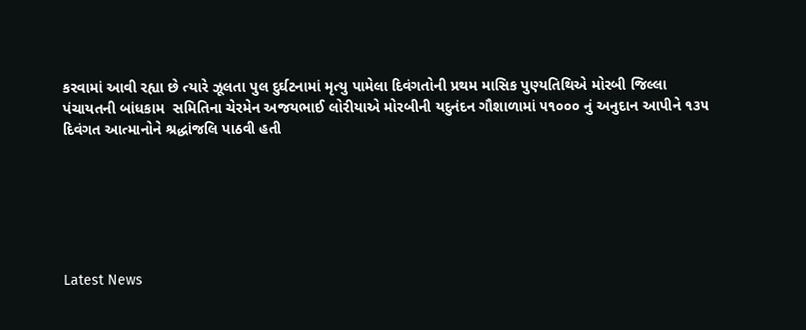કરવામાં આવી રહ્યા છે ત્યારે ઝૂલતા પુલ દુર્ઘટનામાં મૃત્યુ પામેલા દિવંગતોની પ્રથમ માસિક પુણ્યતિથિએ મોરબી જિલ્લા પંચાયતની બાંધકામ  સમિતિના ચેરમેન અજયભાઈ લોરીયાએ મોરબીની યદુનંદન ગૌશાળામાં ૫૧૦૦૦ નું અનુદાન આપીને ૧૩૫ દિવંગત આત્માનોને શ્રદ્ધાંજલિ પાઠવી હતી






Latest News